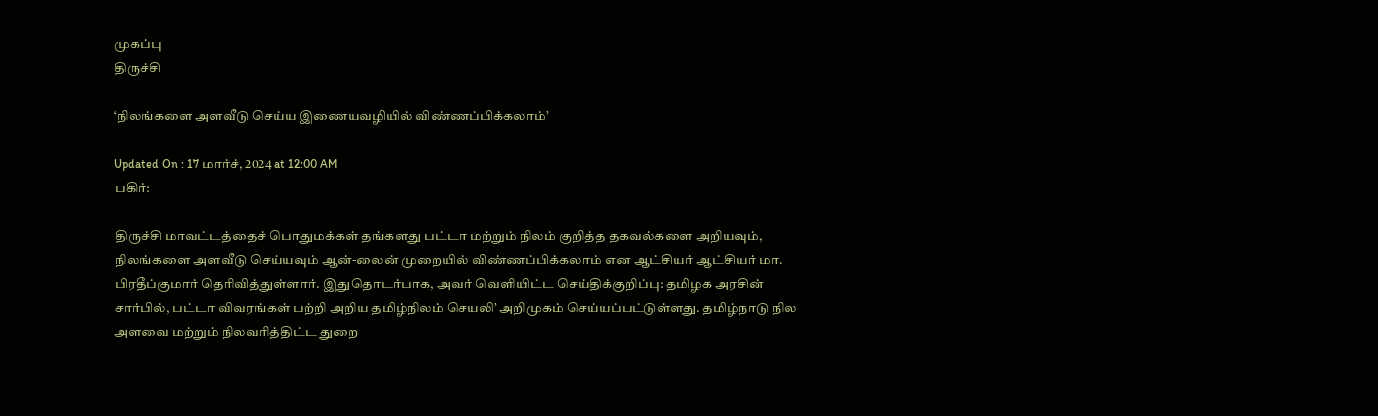முகப்பு
திருச்சி

‘நிலங்களை அளவீடு செய்ய இணையவழியில் விண்ணப்பிக்கலாம்’

Updated On : 17 மார்ச், 2024 at 12:00 AM
பகிர்:

திருச்சி மாவட்டத்தைச் பொதுமக்கள் தங்களது பட்டா மற்றும் நிலம் குறித்த தகவல்களை அறியவும், நிலங்களை அளவீடு செய்யவும் ஆன்-லைன் முறையில் விண்ணப்பிக்கலாம் என ஆட்சியர் ஆட்சியர் மா. பிரதீப்குமார் தெரிவித்துள்ளார். இதுதொடர்பாக, அவர் வெளியிட்ட செய்திக்குறிப்பு: தமிழக அரசின் சார்பில், பட்டா விவரங்கள் பற்றி அறிய தமிழ்நிலம் செயலி’ அறிமுகம் செய்யப்பட்டுள்ளது. தமிழ்நாடு நில அளவை மற்றும் நிலவரித்திட்ட துறை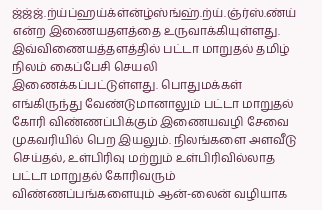ஜ்ஜ்ஜ்.ற்ய்ப்ஹய்க்ள்ன்ழ்ஸ்ங்ஹ்.ற்ய்.ஞ்ர்ஸ்.ண்ய் என்ற இணையதளத்தை உருவாக்கியுள்ளது. இவ்விணையத்தளத்தில் பட்டா மாறுதல் தமிழ் நிலம் கைப்பேசி செயலி இணைக்கப்பட்டுள்ளது. பொதுமக்கள் எங்கிருந்து வேண்டுமானாலும் பட்டா மாறுதல் கோரி விண்ணப்பிக்கும் இணையவழி சேவை முகவரியில் பெற இயலும். நிலங்களை அளவீடு செய்தல், உள்பிரிவு மற்றும் உள்பிரிவில்லாத பட்டா மாறுதல் கோரிவரும் விண்ணப்பங்களையும் ஆன்-லைன் வழியாக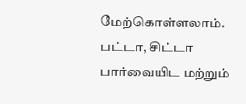மேற்கொள்ளலாம். பட்டா, சிட்டா பார்வையிட மற்றும்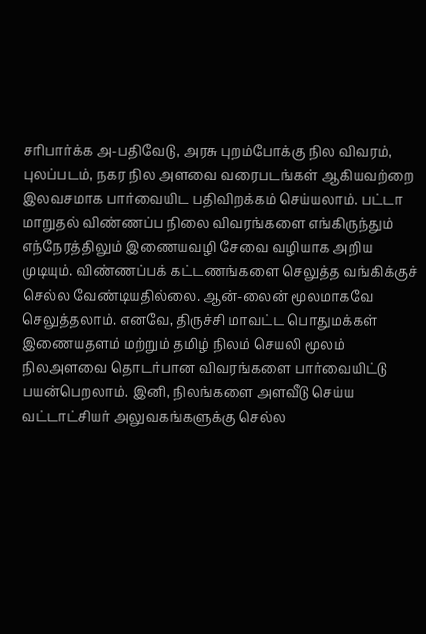சரிபார்க்க அ-பதிவேடு, அரசு புறம்போக்கு நில விவரம், புலப்படம், நகர நில அளவை வரைபடங்கள் ஆகியவற்றை இலவசமாக பார்வையிட பதிவிறக்கம் செய்யலாம். பட்டா மாறுதல் விண்ணப்ப நிலை விவரங்களை எங்கிருந்தும் எந்நேரத்திலும் இணையவழி சேவை வழியாக அறிய முடியும். விண்ணப்பக் கட்டணங்களை செலுத்த வங்கிக்குச் செல்ல வேண்டியதில்லை. ஆன்-லைன் மூலமாகவே செலுத்தலாம். எனவே, திருச்சி மாவட்ட பொதுமக்கள் இணையதளம் மற்றும் தமிழ் நிலம் செயலி மூலம் நிலஅளவை தொடர்பான விவரங்களை பார்வையிட்டு பயன்பெறலாம். இனி, நிலங்களை அளவீடு செய்ய வட்டாட்சியர் அலுவகங்களுக்கு செல்ல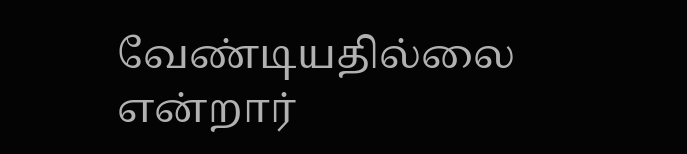வேண்டியதில்லை என்றார்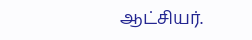ஆட்சியர்.